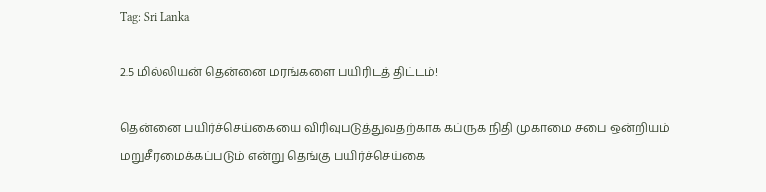Tag: Sri Lanka

2.5 மில்லியன் தென்னை மரங்களை பயிரிடத் திட்டம்!

தென்னை பயிர்ச்செய்கையை விரிவுபடுத்துவதற்காக கப்ருக நிதி முகாமை சபை ஒன்றியம் மறுசீரமைக்கப்படும் என்று தெங்கு பயிர்ச்செய்கை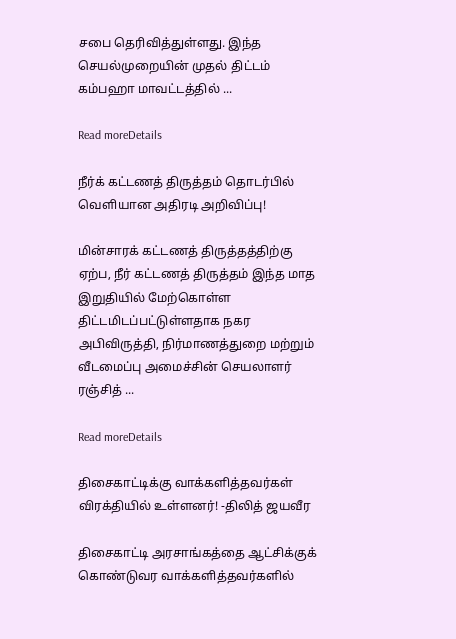சபை தெரிவித்துள்ளது. இந்த செயல்முறையின் முதல் திட்டம் கம்பஹா மாவட்டத்தில் ...

Read moreDetails

நீர்க் கட்டணத் திருத்தம் தொடர்பில் வௌியான அதிரடி அறிவிப்பு!

மின்சாரக் கட்டணத் திருத்தத்திற்கு ஏற்ப, நீர் கட்டணத் திருத்தம் இந்த மாத இறுதியில் மேற்கொள்ள திட்டமிடப்பட்டுள்ளதாக நகர அபிவிருத்தி, நிர்மாணத்துறை மற்றும் வீடமைப்பு அமைச்சின் செயலாளர் ரஞ்சித் ...

Read moreDetails

திசைகாட்டிக்கு வாக்களித்தவர்கள் விரக்தியில் உள்ளனர்! -திலித் ஜயவீர

திசைகாட்டி அரசாங்கத்தை ஆட்சிக்குக் கொண்டுவர வாக்களித்தவர்களில்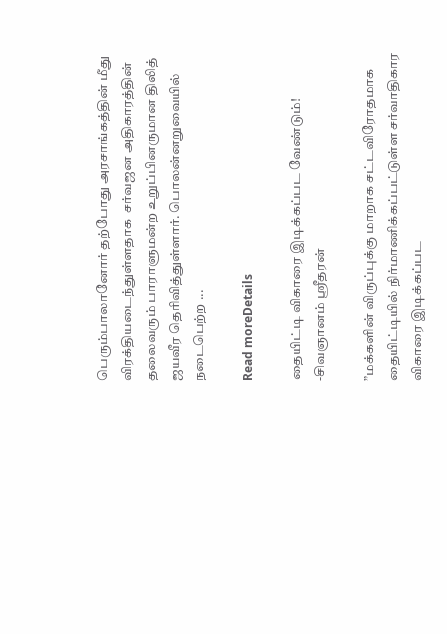பெரும்பாலானோர் தற்போது அரசாங்கத்தின் மீது விரக்தியடைந்துள்ளதாக  சர்வஜன அதிகாரத்தின் தலைவரும் பாராளுமன்ற உறுப்பினருமான திலித் ஜயவீர தெரிவித்துள்ளார். பொலன்னறுவையில் நடைபெற்ற ...

Read moreDetails

தையிட்டி விகாரை இடிக்கப்பட வேண்டும்! -சிவஞானம் ஸ்ரீதரன்

”மக்களின் விருப்புக்கு மாறாக சட்டவிரோதமாக தையிட்டியில் நிர்மாணிக்கப்பட்டுள்ள சர்வாதிகார விகாரை இடிக்கப்பட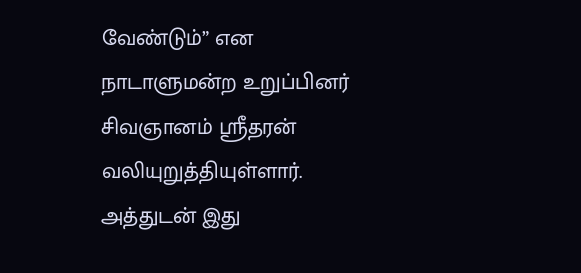வேண்டும்” என நாடாளுமன்ற உறுப்பினர் சிவஞானம் ஸ்ரீதரன் வலியுறுத்தியுள்ளார். அத்துடன் இது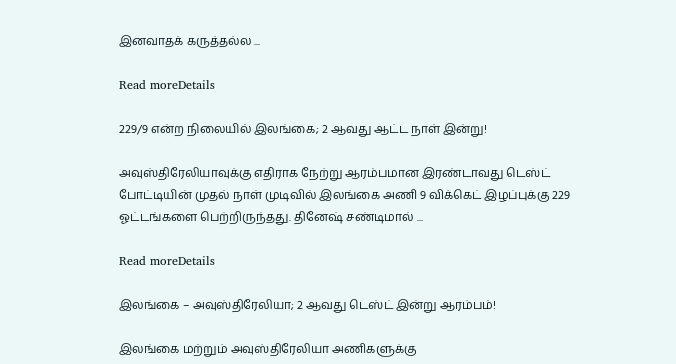இனவாதக் கருத்தல்ல ...

Read moreDetails

229/9 என்ற நிலையில் இலங்கை; 2 ஆவது ஆட்ட நாள் இன்று!

அவுஸ்திரேலியாவுக்கு எதிராக நேற்று ஆரம்பமான இரண்டாவது டெஸ்ட் போட்டியின் முதல் நாள் முடிவில் இலங்கை அணி 9 விக்கெட் இழப்புக்கு 229 ஓட்டங்களை பெற்றிருந்தது. தினேஷ் சண்டிமால் ...

Read moreDetails

இலங்கை – அவுஸ்திரேலியா; 2 ஆவது டெஸ்ட் இன்று ஆரம்பம்!

இலங்கை மற்றும் அவுஸ்திரேலியா அணிகளுக்கு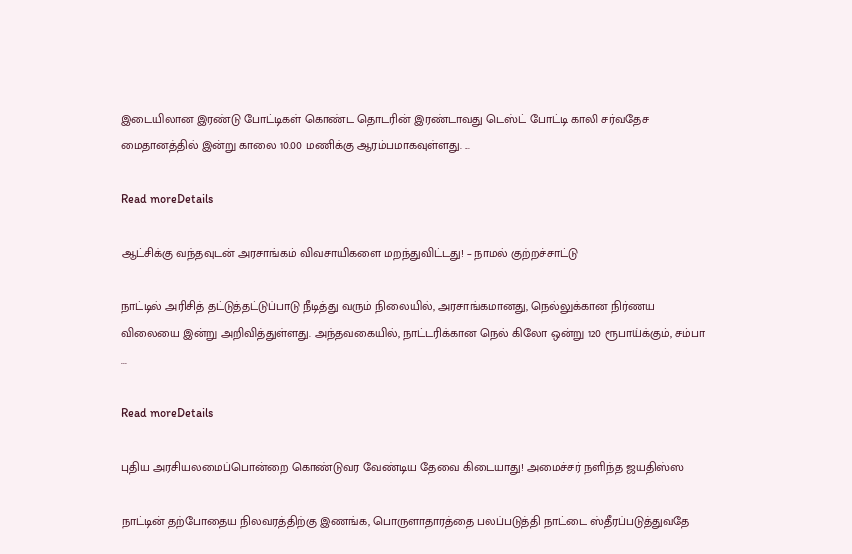இடையிலான இரண்டு போட்டிகள் கொண்ட தொடரின் இரண்டாவது டெஸ்ட் போட்டி காலி சர்வதேச மைதானத்தில் இன்று காலை 10.00 மணிக்கு ஆரம்பமாகவுள்ளது. ...

Read moreDetails

ஆட்சிக்கு வந்தவுடன் அரசாங்கம் விவசாயிகளை மறந்துவிட்டது! – நாமல் குற்றச்சாட்டு

நாட்டில் அரிசித் தட்டுத்தட்டுப்பாடு நீடித்து வரும் நிலையில், அரசாங்கமானது, நெல்லுக்கான நிர்ணய விலையை இன்று அறிவித்துள்ளது. அந்தவகையில், நாட்டரிக்கான நெல் கிலோ ஒன்று 120 ரூபாய்க்கும், சம்பா ...

Read moreDetails

புதிய அரசியலமைப்பொன்றை கொண்டுவர வேண்டிய தேவை கிடையாது! அமைச்சர் நளிந்த ஜயதிஸ்ஸ

நாட்டின் தற்போதைய நிலவரத்திற்கு இணங்க, பொருளாதாரத்தை பலப்படுத்தி நாட்டை ஸ்தீரப்படுத்துவதே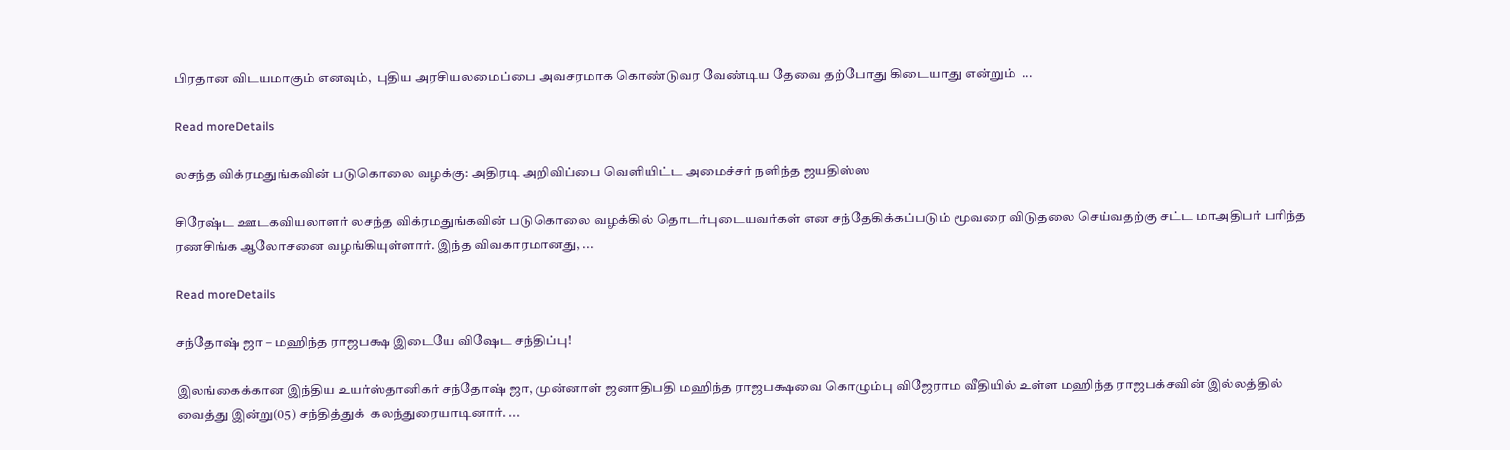பிரதான விடயமாகும் எனவும்,  புதிய அரசியலமைப்பை அவசரமாக கொண்டுவர வேண்டிய தேவை தற்போது கிடையாது என்றும்  ...

Read moreDetails

லசந்த விக்ரமதுங்கவின் படுகொலை வழக்கு: அதிரடி அறிவிப்பை வெளியிட்ட அமைச்சர் நளிந்த ஜயதிஸ்ஸ

சிரேஷ்ட ஊடகவியலாளர் லசந்த விக்ரமதுங்கவின் படுகொலை வழக்கில் தொடர்புடையவர்கள் என சந்தேகிக்கப்படும் மூவரை விடுதலை செய்வதற்கு சட்ட மாஅதிபர் பரிந்த ரணசிங்க ஆலோசனை வழங்கியுள்ளார். இந்த விவகாரமானது, ...

Read moreDetails

சந்தோஷ் ஜா – மஹிந்த ராஜபக்ஷ இடையே விஷேட சந்திப்பு!

இலங்கைக்கான இந்திய உயர்ஸ்தானிகர் சந்தோஷ் ஜா, முன்னாள் ஜனாதிபதி மஹிந்த ராஜபக்ஷவை கொழும்பு விஜேராம வீதியில் உள்ள மஹிந்த ராஜபக்சவின் இல்லத்தில் வைத்து இன்று(05) சந்தித்துக்  கலந்துரையாடினார். ...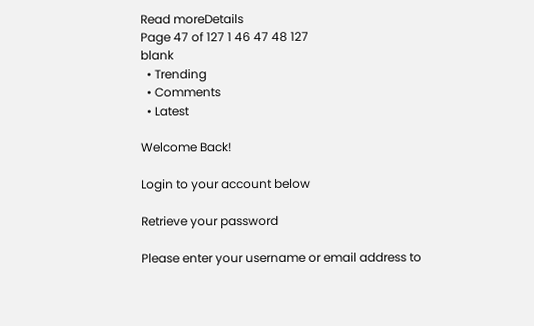Read moreDetails
Page 47 of 127 1 46 47 48 127
blank
  • Trending
  • Comments
  • Latest

Welcome Back!

Login to your account below

Retrieve your password

Please enter your username or email address to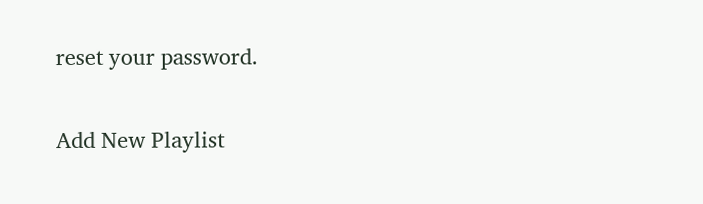reset your password.

Add New Playlist